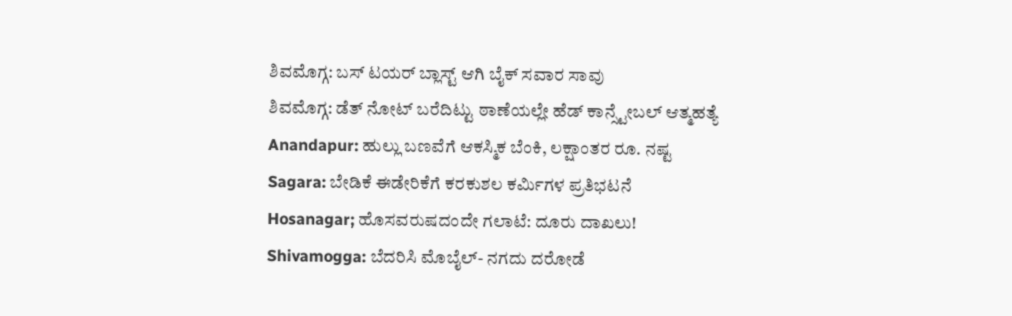ಶಿವಮೊಗ್ಗ: ಬಸ್ ಟಯರ್ ಬ್ಲಾಸ್ಟ್ ಆಗಿ ಬೈಕ್ ಸವಾರ ಸಾವು
ಶಿವಮೊಗ್ಗ: ಡೆತ್ ನೋಟ್ ಬರೆದಿಟ್ಟು ಠಾಣೆಯಲ್ಲೇ ಹೆಡ್ ಕಾನ್ಸ್ಟೇಬಲ್ ಆತ್ಮಹತ್ಯೆ
Anandapur: ಹುಲ್ಲು ಬಣವೆಗೆ ಆಕಸ್ಮಿಕ ಬೆಂಕಿ, ಲಕ್ಷಾಂತರ ರೂ. ನಷ್ಟ
Sagara: ಬೇಡಿಕೆ ಈಡೇರಿಕೆಗೆ ಕರಕುಶಲ ಕರ್ಮಿಗಳ ಪ್ರತಿಭಟನೆ
Hosanagar; ಹೊಸವರುಷದಂದೇ ಗಲಾಟೆ: ದೂರು ದಾಖಲು!
Shivamogga: ಬೆದರಿಸಿ ಮೊಬೈಲ್- ನಗದು ದರೋಡೆ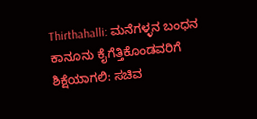Thirthahalli: ಮನೆಗಳ್ಳನ ಬಂಧನ
ಕಾನೂನು ಕೈಗೆತ್ತಿಕೊಂಡವರಿಗೆ ಶಿಕ್ಷೆಯಾಗಲಿ: ಸಚಿವ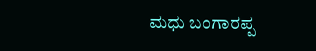ಮಧು ಬಂಗಾರಪ್ಪ